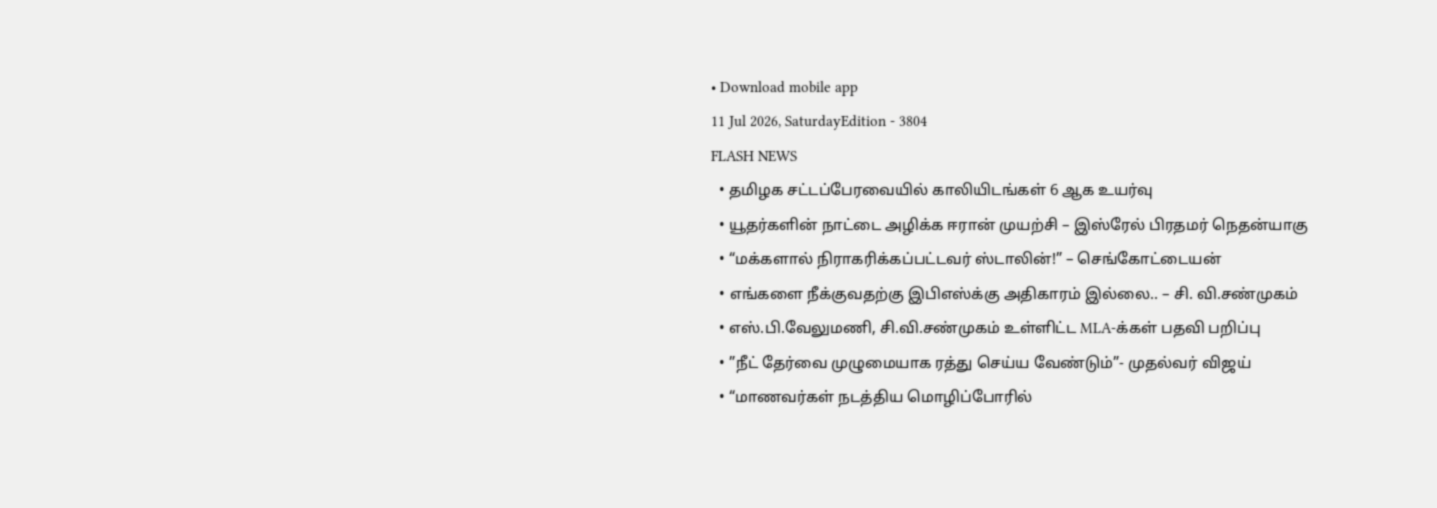• Download mobile app
11 Jul 2026, SaturdayEdition - 3804
FLASH NEWS
  • தமிழக சட்டப்பேரவையில் காலியிடங்கள் 6 ஆக உயர்வு
  • யூதர்களின் நாட்டை அழிக்க ஈரான் முயற்சி – இஸ்ரேல் பிரதமர் நெதன்யாகு
  • “மக்களால் நிராகரிக்கப்பட்டவர் ஸ்டாலின்!” – செங்கோட்டையன்
  • எங்களை நீக்குவதற்கு இபிஎஸ்க்கு அதிகாரம் இல்லை.. – சி. வி.சண்முகம்
  • எஸ்.பி.வேலுமணி, சி.வி.சண்முகம் உள்ளிட்ட MLA-க்கள் பதவி பறிப்பு
  • ”நீட் தேர்வை முழுமையாக ரத்து செய்ய வேண்டும்”- முதல்வர் விஜய்
  • “மாணவர்கள் நடத்திய மொழிப்போரில்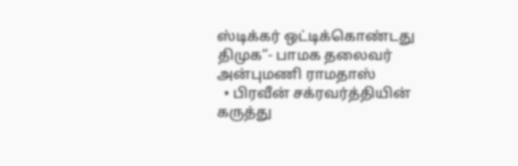ஸ்டிக்கர் ஒட்டிக்கொண்டது திமுக”- பாமக தலைவர் அன்புமணி ராமதாஸ்
  • பிரவீன் சக்ரவர்த்தியின் கருத்து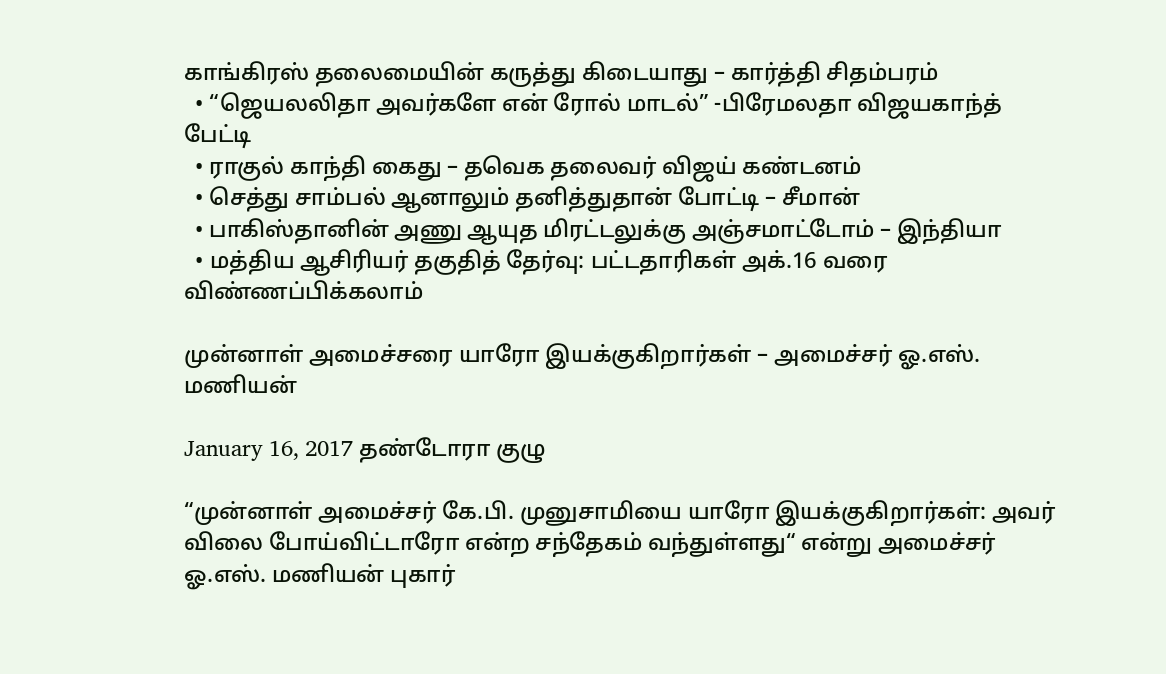காங்கிரஸ் தலைமையின் கருத்து கிடையாது – கார்த்தி சிதம்பரம்
  • “ஜெயலலிதா அவர்களே என் ரோல் மாடல்” -பிரேமலதா விஜயகாந்த் பேட்டி
  • ராகுல் காந்தி கைது – தவெக தலைவர் விஜய் கண்டனம்
  • செத்து சாம்பல் ஆனாலும் தனித்துதான் போட்டி – சீமான்
  • பாகிஸ்தானின் அணு ஆயுத மிரட்டலுக்கு அஞ்சமாட்டோம் – இந்தியா
  • மத்திய ஆசிரியர் தகுதித் தேர்வு: பட்டதாரிகள் அக்.16 வரை விண்ணப்பிக்கலாம்

முன்னாள் அமைச்சரை யாரோ இயக்குகிறார்கள் – அமைச்சர் ஓ.எஸ். மணியன்

January 16, 2017 தண்டோரா குழு

“முன்னாள் அமைச்சர் கே.பி. முனுசாமியை யாரோ இயக்குகிறார்கள்: அவர் விலை போய்விட்டாரோ என்ற சந்தேகம் வந்துள்ளது“ என்று அமைச்சர் ஓ.எஸ். மணியன் புகார்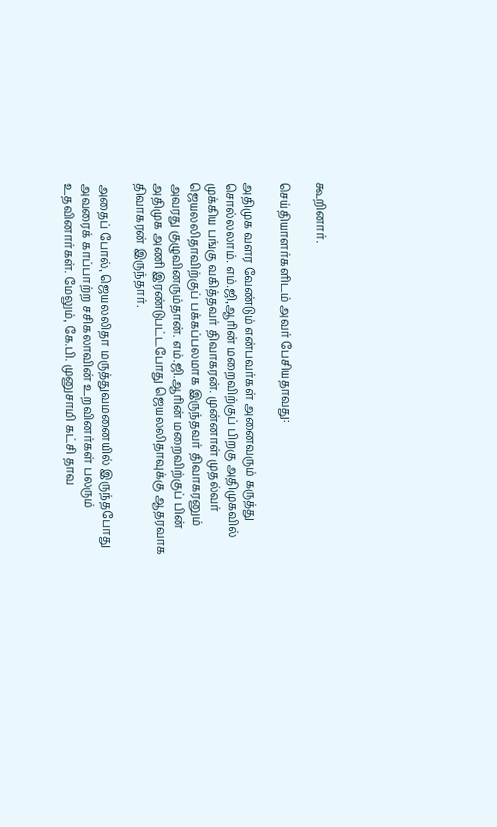கூறினார்.

செய்தியாளர்களிடம் அவர் பேசியதாவது:

அதிமுக வளர வேண்டும் என்பவர்கள் அனைவரும் கருத்து சொல்லலாம். எம்.ஜி,ஆரின் மறைவிற்குப் பிறகு அதிமுகவில் முக்கிய பங்கு வகித்தவர் திவாகரன். முன்னாள் முதல்வர் ஜெயலலிதாவிற்குப் பக்கப்பலமாக இருந்தவர் திவாகரனும் அவரது குழுவினரும்தான். எம்.ஜி.ஆரின் மறைவிற்குப் பின் அதிமுக அணி இரண்டுபட்டபோது ஜெயலலிதாவுக்கு ஆதரவாக திவாகரன் இருந்தார்.

அதைப் போல், ஜெயலலிதா மருத்துவமனையில் இருந்தபோது அவரைக் காப்பாற்ற சசிகலாவின் உறவினர்கள் பலரும் உதவினார்கள். மேலும், கே.பி. முனுசாமி கட்சி தாவ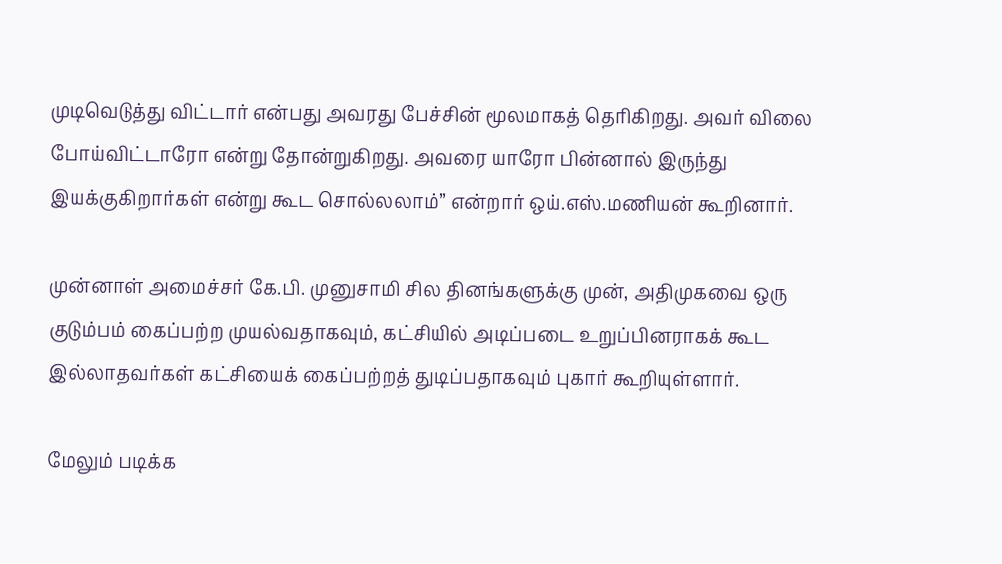முடிவெடுத்து விட்டார் என்பது அவரது பேச்சின் மூலமாகத் தெரிகிறது. அவர் விலை போய்விட்டாரோ என்று தோன்றுகிறது. அவரை யாரோ பின்னால் இருந்து இயக்குகிறார்கள் என்று கூட சொல்லலாம்” என்றார் ஒய்.எஸ்.மணியன் கூறினார்.

முன்னாள் அமைச்சர் கே.பி. முனுசாமி சில தினங்களுக்கு முன், அதிமுகவை ஒரு குடும்பம் கைப்பற்ற முயல்வதாகவும், கட்சியில் அடிப்படை உறுப்பினராகக் கூட இல்லாதவர்கள் கட்சியைக் கைப்பற்றத் துடிப்பதாகவும் புகார் கூறியுள்ளார்.

மேலும் படிக்க